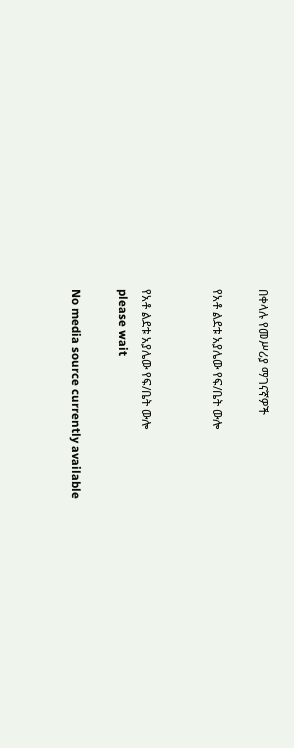በቀላሉ የመሥሪያ ማገናኛዎች

የአቶ ልደቱ አያሌው የፍ/ቤት ውሎ


የአቶ ልደቱ አያሌው የፍ/ቤት ውሎ
please wait

No media source currently available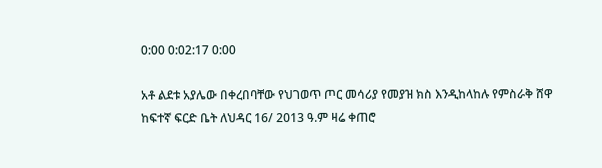0:00 0:02:17 0:00

አቶ ልደቱ አያሌው በቀረበባቸው የህገወጥ ጦር መሳሪያ የመያዝ ክስ እንዲከላከሉ የምስራቅ ሸዋ ከፍተኛ ፍርድ ቤት ለህዳር 16/ 2013 ዓ.ም ዛሬ ቀጠሮ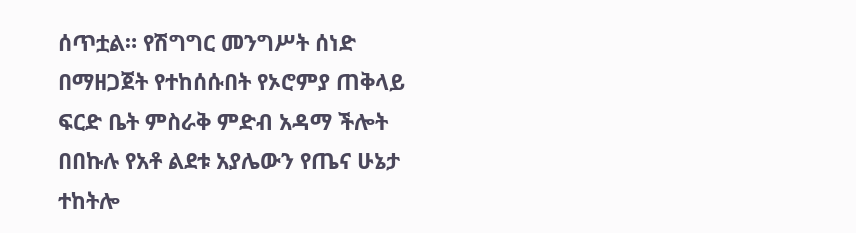ሰጥቷል። የሽግግር መንግሥት ሰነድ በማዘጋጀት የተከሰሱበት የኦሮምያ ጠቅላይ ፍርድ ቤት ምስራቅ ምድብ አዳማ ችሎት በበኩሉ የአቶ ልደቱ አያሌውን የጤና ሁኔታ ተከትሎ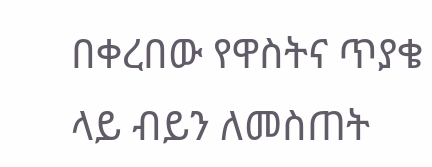በቀረበው የዋስትና ጥያቄ ላይ ብይን ለመስጠት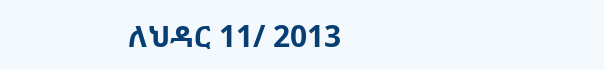ለህዳር 11/ 2013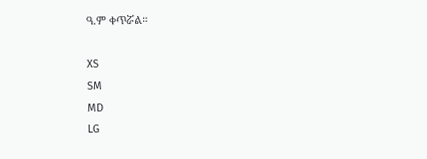ዓ.ም ቀጥሯል።

XS
SM
MD
LG